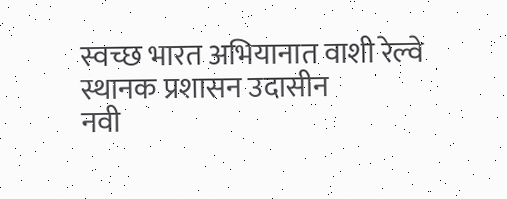स्वच्छ भारत अभियानात वाशी रेल्वे स्थानक प्रशासन उदासीन
नवी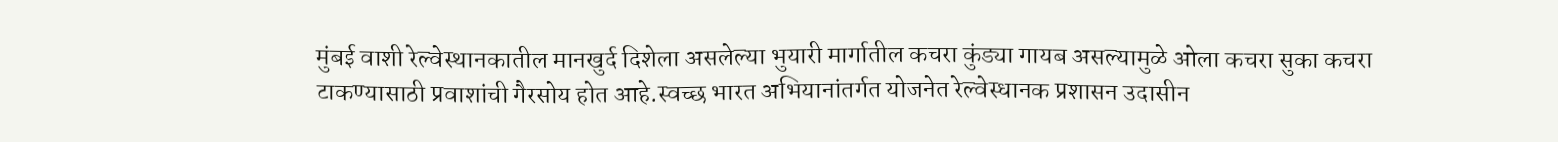मुंबई वाशी रेल्वेस्थानकातील मानखुर्द दिशेला असलेल्या भुयारी मार्गातील कचरा कुंड्या गायब असल्यामुळे ओला कचरा सुका कचरा टाकण्यासाठी प्रवाशांची गैरसोय होत आहे.स्वच्छ भारत अभियानांतर्गत योजनेत रेल्वेस्धानक प्रशासन उदासीन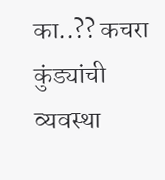का..?? कचरा कुंड्यांची व्यवस्था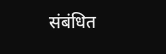संबंधित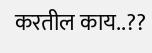करतील काय..??